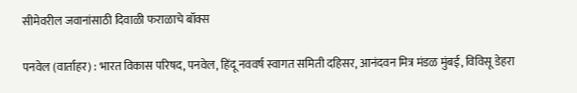सीमेवरील जवानांसाठी दिवाळी फराळाचे बॉक्स

पनवेल (वार्ताहर) : भारत विकास परिषद, पनवेल, हिंदू नववर्ष स्वागत समिती दहिसर, आनंदवन मित्र मंडळ मुंबई, विविसू डेहरा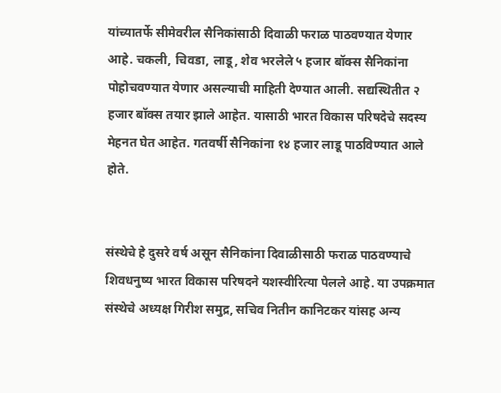यांच्यातर्फे सीमेवरील सैनिकांसाठी दिवाळी फराळ पाठवण्यात येणार आहे. चकली, चिवडा, लाडू, शेव भरलेले ५ हजार बॉक्स सैनिकांना पोहोचवण्यात येणार असल्याची माहिती देण्यात आली. सद्यस्थितीत २ हजार बॉक्स तयार झाले आहेत. यासाठी भारत विकास परिषदेचे सदस्य मेहनत घेत आहेत. गतवर्षी सैनिकांना १४ हजार लाडू पाठविण्यात आले होते.


संस्थेचे हे दुसरे वर्ष असून सैनिकांना दिवाळीसाठी फराळ पाठवण्याचे शिवधनुष्य भारत विकास परिषदने यशस्वीरित्या पेलले आहे. या उपक्रमात संस्थेचे अध्यक्ष गिरीश समुद्र, सचिव नितीन कानिटकर यांसह अन्य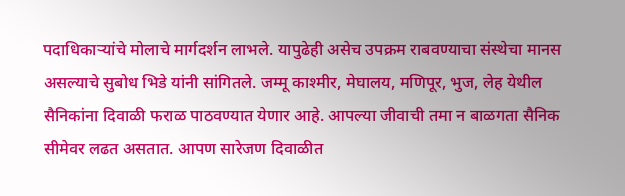पदाधिकाऱ्यांचे मोलाचे मार्गदर्शन लाभले. यापुढेही असेच उपक्रम राबवण्याचा संस्थेचा मानस असल्याचे सुबोध भिडे यांनी सांगितले. जम्मू काश्मीर, मेघालय, मणिपूर, भुज, लेह येथील सैनिकांना दिवाळी फराळ पाठवण्यात येणार आहे. आपल्या जीवाची तमा न बाळगता सैनिक सीमेवर लढत असतात. आपण सारेजण दिवाळीत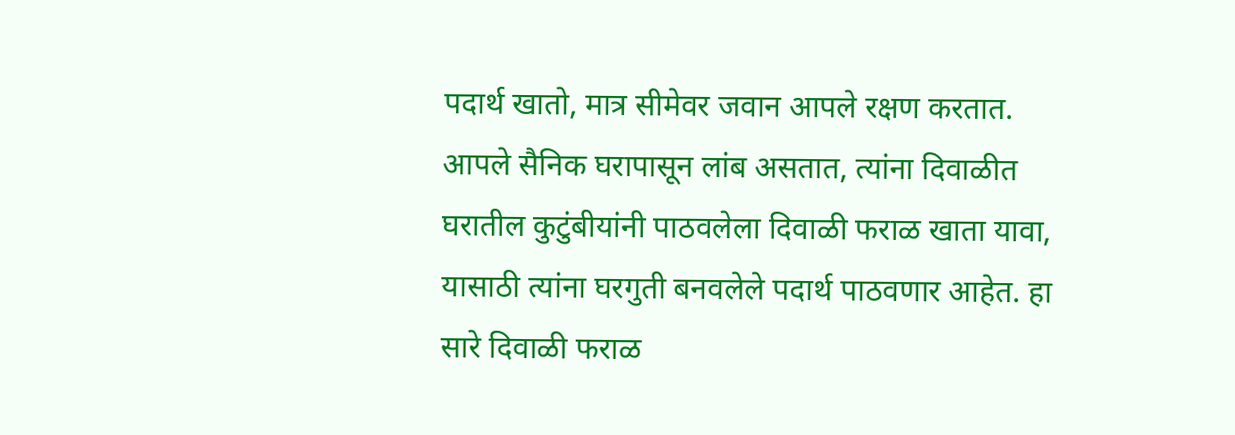पदार्थ खातो, मात्र सीमेवर जवान आपले रक्षण करतात. आपले सैनिक घरापासून लांब असतात, त्यांना दिवाळीत घरातील कुटुंबीयांनी पाठवलेला दिवाळी फराळ खाता यावा, यासाठी त्यांना घरगुती बनवलेले पदार्थ पाठवणार आहेत. हा सारे दिवाळी फराळ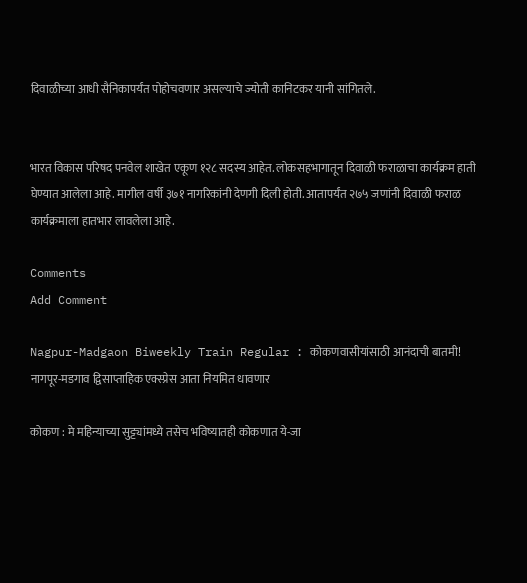दिवाळीच्या आधी सैनिकापर्यंत पोहोचवणार असल्याचे ज्योती कानिटकर यानी सांगितले.


भारत विकास परिषद पनवेल शाखेत एकूण १२८ सदस्य आहेत. लोकसहभागातून दिवाळी फराळाचा कार्यक्रम हाती घेण्यात आलेला आहे. मागील वर्षी ३७१ नागरिकांनी देणगी दिली होती. आतापर्यंत २७५ जणांनी दिवाळी फराळ कार्यक्रमाला हातभार लावलेला आहे.

Comments
Add Comment

Nagpur-Madgaon Biweekly Train Regular : कोकणवासीयांसाठी आनंदाची बातमी! नागपूर-मडगाव द्विसाप्ताहिक एक्स्प्रेस आता नियमित धावणार

कोकण : मे महिन्याच्या सुट्ट्यांमध्ये तसेच भविष्यातही कोकणात ये-जा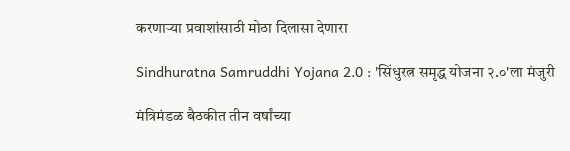करणाऱ्या प्रवाशांसाठी मोठा दिलासा देणारा

Sindhuratna Samruddhi Yojana 2.0 : 'सिंधुरत्न समृद्ध योजना २.०'ला मंजुरी

मंत्रिमंडळ बैठकीत तीन वर्षांच्या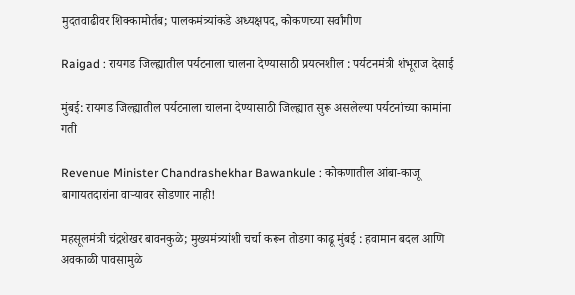मुदतवाढीवर शिक्कामोर्तब; पालकमंत्र्यांकडे अध्यक्षपद, कोकणच्या सर्वांगीण

Raigad : रायगड जिल्ह्यातील पर्यटनाला चालना देण्यासाठी प्रयत्नशील : पर्यटनमंत्री शंभूराज देसाई

मुंबई: रायगड जिल्ह्यातील पर्यटनाला चालना देण्यासाठी जिल्ह्यात सुरू असलेल्या पर्यटनांच्या कामांना गती

Revenue Minister Chandrashekhar Bawankule : कोकणातील आंबा-काजू बागायतदारांना वाऱ्यावर सोडणार नाही!

महसूलमंत्री चंद्रशेखर बावनकुळे; मुख्यमंत्र्यांशी चर्चा करून तोडगा काढू मुंबई : हवामान बदल आणि अवकाळी पावसामुळे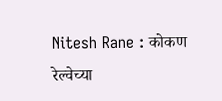Nitesh Rane : कोकण रेल्वेच्या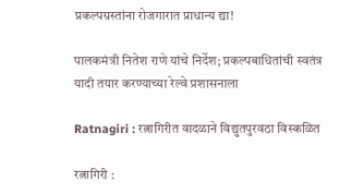प्रकल्पग्रस्तांना रोजगारात प्राधान्य द्या!

पालकमंत्री नितेश राणे यांचे निर्देश; प्रकल्पबाधितांची स्वतंत्र यादी तयार करण्याच्या रेल्वे प्रशासनाला

Ratnagiri : रत्नागिरीत वादळाने विद्युतपुरवठा विस्कळित

रत्नागिरी :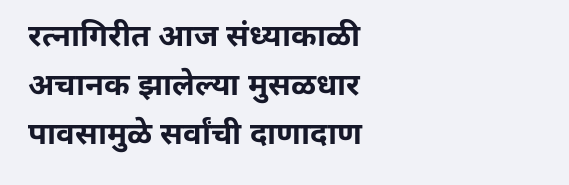रत्नागिरीत आज संध्याकाळी अचानक झालेल्या मुसळधार पावसामुळे सर्वांची दाणादाण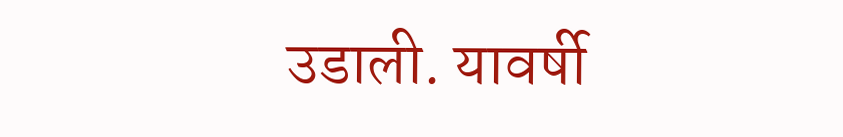उडाली. यावर्षी